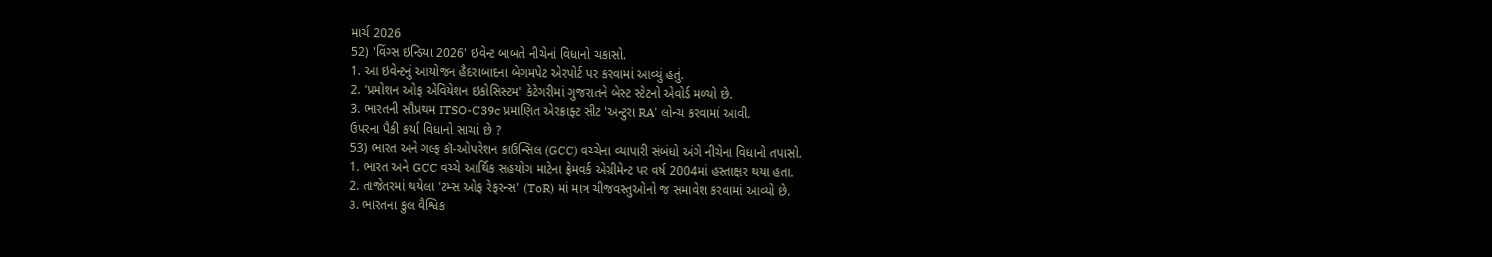માર્ચ 2026
52) 'વિંગ્સ ઇન્ડિયા 2026' ઇવેન્ટ બાબતે નીચેનાં વિધાનો ચકાસો.
1. આ ઇવેન્ટનું આયોજન હૈદરાબાદના બેગમપેટ એરપોર્ટ પર કરવામાં આવ્યું હતું.
2. 'પ્રમોશન ઓફ એવિયેશન ઇકોસિસ્ટમ' કેટેગરીમાં ગુજરાતને બેસ્ટ સ્ટેટનો એવોર્ડ મળ્યો છે.
3. ભારતની સૌપ્રથમ ITSO-C39c પ્રમાણિત એરક્રાફ્ટ સીટ 'અન્ટુરા RA' લોન્ચ કરવામાં આવી.
ઉપરના પૈકી કર્યા વિધાનો સાચાં છે ?
53) ભારત અને ગલ્ફ કૉ-ઓપરેશન કાઉન્સિલ (GCC) વચ્ચેના વ્યાપારી સંબંધો અંગે નીચેના વિધાનો તપાસો.
1. ભારત અને GCC વચ્ચે આર્થિક સહયોગ માટેના ફ્રેમવર્ક એગ્રીમેન્ટ પર વર્ષ 2004માં હસ્તાક્ષર થયા હતા.
2. તાજેતરમાં થયેલા 'ટમ્સ ઓફ રેફરન્સ' (ToR) માં માત્ર ચીજવસ્તુઓનો જ સમાવેશ કરવામાં આવ્યો છે.
૩. ભારતના કુલ વૈશ્વિક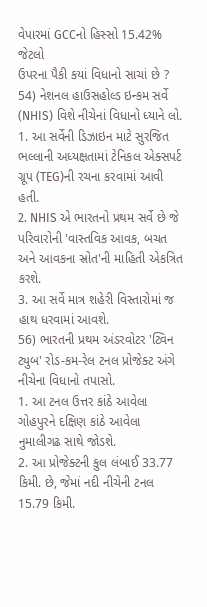વેપારમાં GCCનો હિસ્સો 15.42% જેટલો
ઉપરના પૈકી કયાં વિધાનો સાચાં છે ?
54) નેશનલ હાઉસહોલ્ડ ઇન્કમ સર્વે (NHIS) વિશે નીચેનાં વિધાનો ધ્યાને લો.
1. આ સર્વેની ડિઝાઇન માટે સુરજિત ભલ્લાની અધ્યક્ષતામાં ટેનિકલ એક્સપર્ટ ગ્રૂપ (TEG)ની રચના કરવામાં આવી હતી.
2. NHIS એ ભારતનો પ્રથમ સર્વે છે જે પરિવારોની 'વાસ્તવિક આવક, બચત અને આવકના સ્રોત'ની માહિતી એકત્રિત કરશે.
3. આ સર્વે માત્ર શહેરી વિસ્તારોમાં જ હાથ ધરવામાં આવશે.
56) ભારતની પ્રથમ અંડરવોટર 'ટ્વિન ટ્યુબ' રોડ-કમ-રેલ ટનલ પ્રોજેક્ટ અંગે નીચેના વિધાનો તપાસો.
1. આ ટનલ ઉત્તર કાંઠે આવેલા ગોહપુરને દક્ષિણ કાંઠે આવેલા નુમાલીગઢ સાથે જોડશે.
2. આ પ્રોજેક્ટની કુલ લંબાઈ 33.77 કિમી. છે, જેમાં નદી નીચેની ટનલ 15.79 કિમી.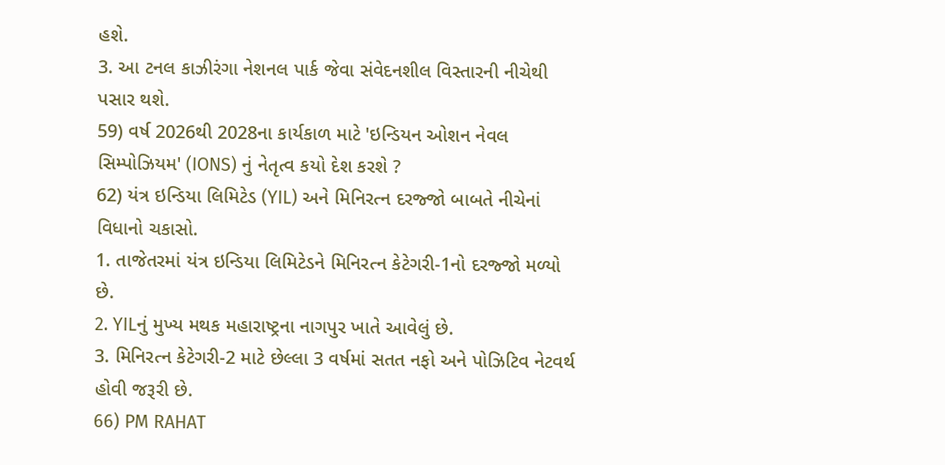હશે.
3. આ ટનલ કાઝીરંગા નેશનલ પાર્ક જેવા સંવેદનશીલ વિસ્તારની નીચેથી પસાર થશે.
59) વર્ષ 2026થી 2028ના કાર્યકાળ માટે 'ઇન્ડિયન ઓશન નેવલ સિમ્પોઝિયમ' (IONS) નું નેતૃત્વ કયો દેશ કરશે ?
62) યંત્ર ઇન્ડિયા લિમિટેડ (YIL) અને મિનિરત્ન દરજ્જો બાબતે નીચેનાં વિધાનો ચકાસો.
1. તાજેતરમાં યંત્ર ઇન્ડિયા લિમિટેડને મિનિરત્ન કેટેગરી-1નો દરજ્જો મળ્યો છે.
2. YILનું મુખ્ય મથક મહારાષ્ટ્રના નાગપુર ખાતે આવેલું છે.
3. મિનિરત્ન કેટેગરી-2 માટે છેલ્લા 3 વર્ષમાં સતત નફો અને પોઝિટિવ નેટવર્થ હોવી જરૂરી છે.
66) PM RAHAT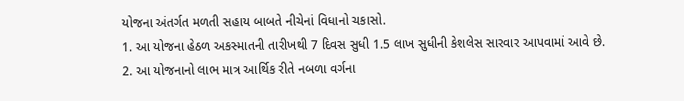યોજના અંતર્ગત મળતી સહાય બાબતે નીચેનાં વિધાનો ચકાસો.
1. આ યોજના હેઠળ અકસ્માતની તારીખથી 7 દિવસ સુધી 1.5 લાખ સુધીની કેશલેસ સારવાર આપવામાં આવે છે.
2. આ યોજનાનો લાભ માત્ર આર્થિક રીતે નબળા વર્ગના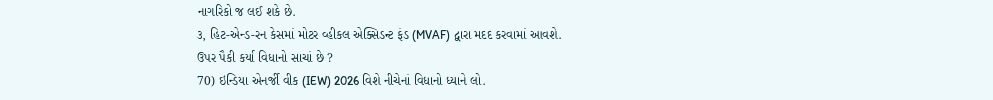નાગરિકો જ લઈ શકે છે.
૩, હિટ-એન્ડ-રન કેસમાં મોટર વ્હીકલ એક્સિડન્ટ ફંડ (MVAF) દ્વારા મદદ કરવામાં આવશે.
ઉપર પૈકી કર્યા વિધાનો સાચાં છે ?
70) ઇન્ડિયા એનર્જી વીક (IEW) 2026 વિશે નીચેનાં વિધાનો ધ્યાને લો.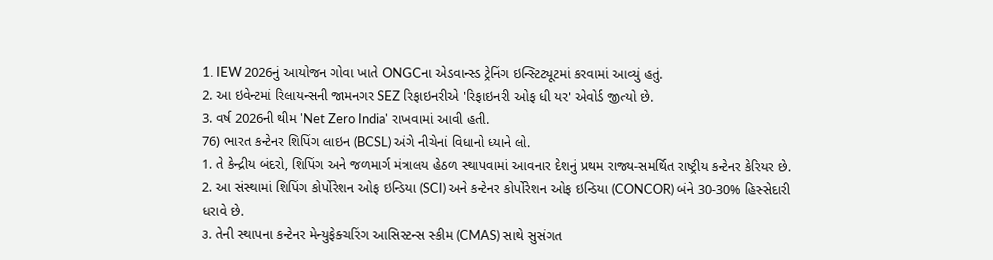1. IEW 2026નું આયોજન ગોવા ખાતે ONGCના એડવાન્સ્ડ ટ્રેનિંગ ઇન્સ્ટિટ્યૂટમાં કરવામાં આવ્યું હતું.
2. આ ઇવેન્ટમાં રિલાયન્સની જામનગર SEZ રિફાઇનરીએ 'રિફાઇનરી ઓફ ધી યર' એવોર્ડ જીત્યો છે.
3. વર્ષ 2026ની થીમ 'Net Zero India' રાખવામાં આવી હતી.
76) ભારત કન્ટેનર શિપિંગ લાઇન (BCSL) અંગે નીચેનાં વિધાનો ધ્યાને લો.
1. તે કેન્દ્રીય બંદરો, શિપિંગ અને જળમાર્ગ મંત્રાલય હેઠળ સ્થાપવામાં આવનાર દેશનું પ્રથમ રાજ્ય-સમર્થિત રાષ્ટ્રીય કન્ટેનર કેરિયર છે.
2. આ સંસ્થામાં શિપિંગ કોર્પોરેશન ઓફ ઇન્ડિયા (SCI) અને કન્ટેનર કોર્પોરેશન ઓફ ઇન્ડિયા (CONCOR) બંને 30-30% હિસ્સેદારી ધરાવે છે.
૩. તેની સ્થાપના કન્ટેનર મેન્યુફેક્ચરિંગ આસિસ્ટન્સ સ્કીમ (CMAS) સાથે સુસંગત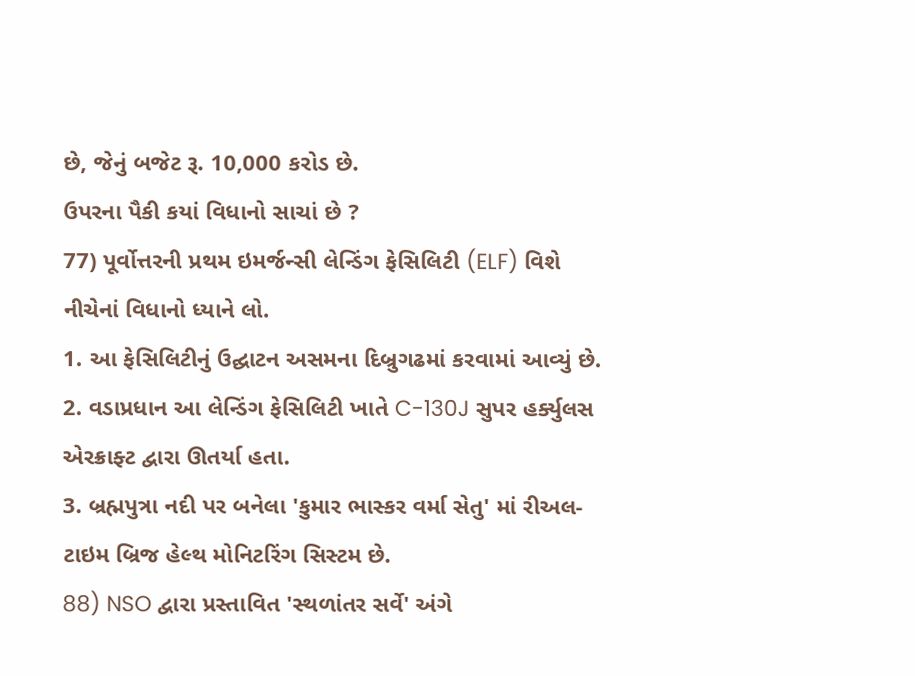છે, જેનું બજેટ રૂ. 10,000 કરોડ છે.
ઉપરના પૈકી કયાં વિધાનો સાચાં છે ?
77) પૂર્વોત્તરની પ્રથમ ઇમર્જન્સી લેન્ડિંગ ફેસિલિટી (ELF) વિશે નીચેનાં વિધાનો ધ્યાને લો.
1. આ ફેસિલિટીનું ઉદ્ઘાટન અસમના દિબ્રુગઢમાં કરવામાં આવ્યું છે.
2. વડાપ્રધાન આ લેન્ડિંગ ફેસિલિટી ખાતે C-130J સુપર હર્ક્યુલસ એરક્રાફ્ટ દ્વારા ઊતર્યા હતા.
3. બ્રહ્મપુત્રા નદી પર બનેલા 'કુમાર ભાસ્કર વર્મા સેતુ' માં રીઅલ-ટાઇમ બ્રિજ હેલ્થ મોનિટરિંગ સિસ્ટમ છે.
88) NSO દ્વારા પ્રસ્તાવિત 'સ્થળાંતર સર્વે' અંગે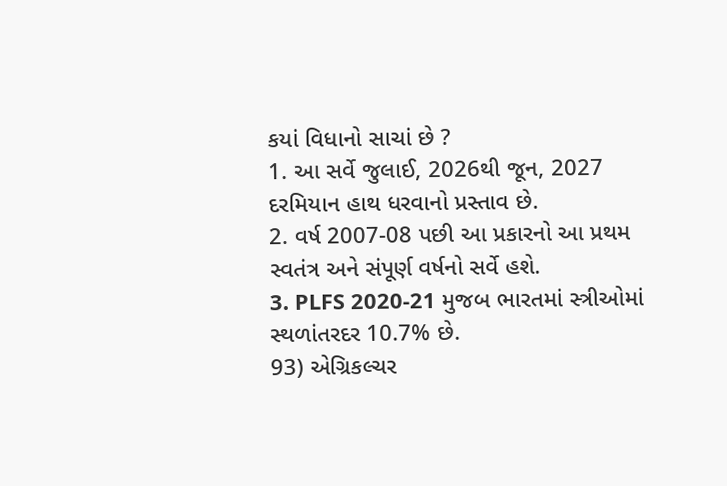કયાં વિધાનો સાચાં છે ?
1. આ સર્વે જુલાઈ, 2026થી જૂન, 2027 દરમિયાન હાથ ધરવાનો પ્રસ્તાવ છે.
2. વર્ષ 2007-08 પછી આ પ્રકારનો આ પ્રથમ સ્વતંત્ર અને સંપૂર્ણ વર્ષનો સર્વે હશે.
3. PLFS 2020-21 મુજબ ભારતમાં સ્ત્રીઓમાં સ્થળાંતરદર 10.7% છે.
93) એગ્રિકલ્ચર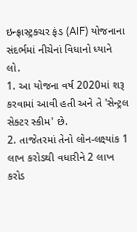ઇન્ફ્રાસ્ટ્રક્ચર ફંડ (AIF) યોજનાના સંદર્ભમાં નીચેનાં વિધાનો ધ્યાને લો.
1. આ યોજના વર્ષ 2020માં શરૂ કરવામાં આવી હતી અને તે 'સેન્ટ્રલ સેક્ટર સ્કીમ' છે.
2. તાજેતરમાં તેનો લોન-લક્ષ્યાંક 1 લાખ કરોડથી વધારીને 2 લાખ કરોડ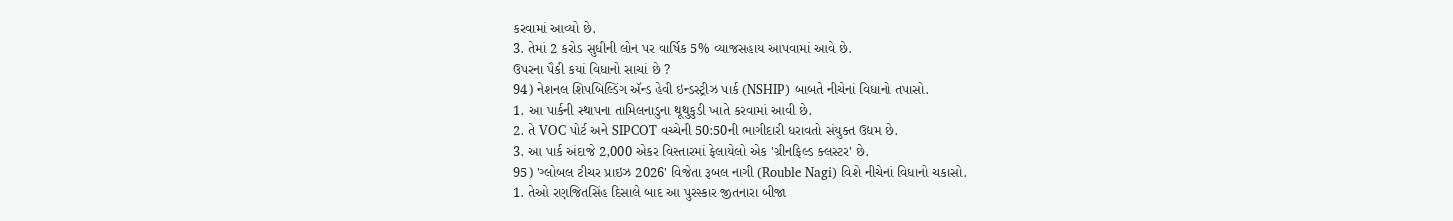કરવામાં આવ્યો છે.
3. તેમાં 2 કરોડ સુધીની લોન પર વાર્ષિક 5% વ્યાજસહાય આપવામાં આવે છે.
ઉપરના પૈકી કયાં વિધાનો સાચાં છે ?
94) નેશનલ શિપબિલ્ડિંગ ઍન્ડ હેવી ઇન્ડસ્ટ્રીઝ પાર્ક (NSHIP) બાબતે નીચેનાં વિધાનો તપાસો.
1. આ પાર્કની સ્થાપના તામિલનાડુના થૂથુકુડી ખાતે કરવામાં આવી છે.
2. તે VOC પોર્ટ અને SIPCOT વચ્ચેની 50:50ની ભાગીદારી ધરાવતો સંયુક્ત ઉદ્યમ છે.
3. આ પાર્ક અંદાજે 2,000 એકર વિસ્તારમાં ફેલાયેલો એક 'ગ્રીનફિલ્ડ ક્લસ્ટર' છે.
95) 'ગ્લોબલ ટીચર પ્રાઇઝ 2026' વિજેતા રૂબલ નાગી (Rouble Nagi) વિશે નીચેનાં વિધાનો ચકાસો.
1. તેઓ રણજિતસિંહ દિસાલે બાદ આ પુરસ્કાર જીતનારા બીજા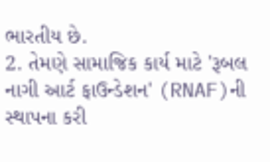ભારતીય છે.
2. તેમણે સામાજિક કાર્ય માટે 'રૂબલ નાગી આર્ટ ફાઉન્ડેશન' (RNAF)ની સ્થાપના કરી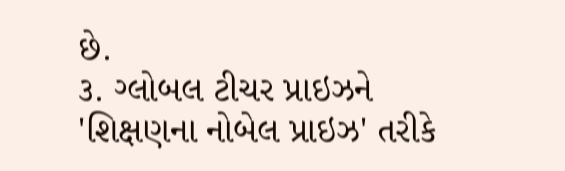છે.
૩. ગ્લોબલ ટીચર પ્રાઇઝને 'શિક્ષણના નોબેલ પ્રાઇઝ' તરીકે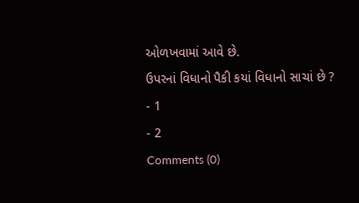ઓળખવામાં આવે છે.
ઉપરનાં વિધાનો પૈકી કયાં વિધાનો સાચાં છે ?
- 1
- 2
Comments (0)